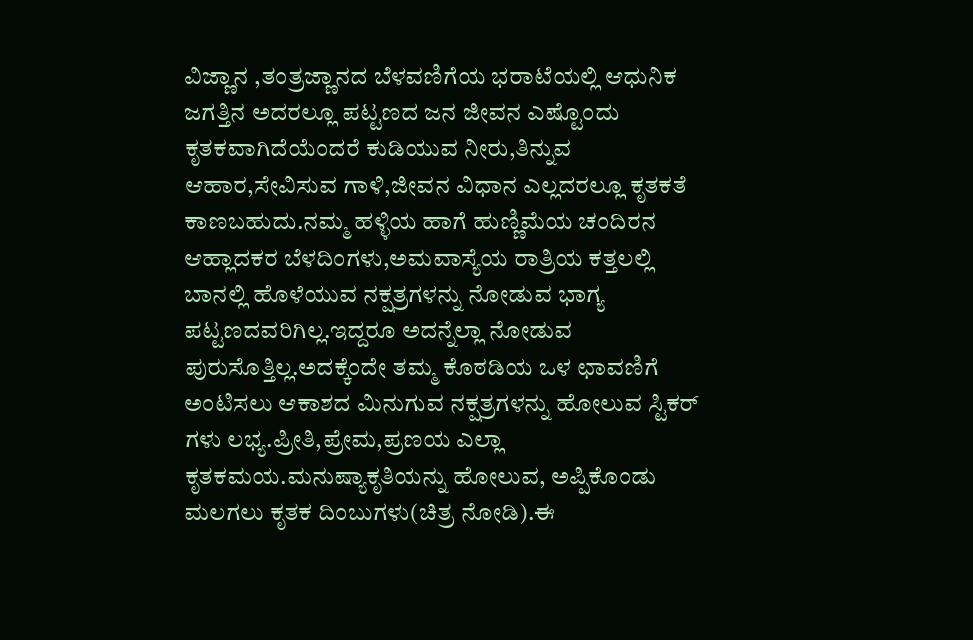ವಿಜ್ಣಾನ ,ತಂತ್ರಜ್ಣಾನದ ಬೆಳವಣಿಗೆಯ ಭರಾಟೆಯಲ್ಲಿ ಆಧುನಿಕ ಜಗತ್ತಿನ ಅದರಲ್ಲೂ ಪಟ್ಟಣದ ಜನ ಜೀವನ ಎಷ್ಟೊಂದು ಕೃತಕವಾಗಿದೆಯೆಂದರೆ ಕುಡಿಯುವ ನೀರು,ತಿನ್ನುವ ಆಹಾರ,ಸೇವಿಸುವ ಗಾಳಿ,ಜೀವನ ವಿಧಾನ ಎಲ್ಲದರಲ್ಲೂ ಕೃತಕತೆ ಕಾಣಬಹುದು.ನಮ್ಮ ಹಳ್ಳಿಯ ಹಾಗೆ ಹುಣ್ಣಿಮೆಯ ಚಂದಿರನ ಆಹ್ಲಾದಕರ ಬೆಳದಿಂಗಳು,ಅಮವಾಸ್ಯೆಯ ರಾತ್ರಿಯ ಕತ್ತಲಲ್ಲಿ ಬಾನಲ್ಲಿ ಹೊಳೆಯುವ ನಕ್ಷತ್ರಗಳನ್ನು ನೋಡುವ ಭಾಗ್ಯ ಪಟ್ಟಣದವರಿಗಿಲ್ಲ.ಇದ್ದರೂ ಅದನ್ನೆಲ್ಲಾ ನೋಡುವ ಪುರುಸೊತ್ತಿಲ್ಲ.ಅದಕ್ಕೆಂದೇ ತಮ್ಮ ಕೊಠಡಿಯ ಒಳ ಛಾವಣಿಗೆ ಅಂಟಿಸಲು ಆಕಾಶದ ಮಿನುಗುವ ನಕ್ಷತ್ರಗಳನ್ನು ಹೋಲುವ ಸ್ಟಿಕರ್ ಗಳು ಲಭ್ಯ.ಪ್ರೀತಿ,ಪ್ರೇಮ,ಪ್ರಣಯ ಎಲ್ಲಾ ಕೃತಕಮಯ.ಮನುಷ್ಯಾಕೃತಿಯನ್ನು ಹೋಲುವ, ಅಪ್ಪಿಕೊಂಡು ಮಲಗಲು ಕೃತಕ ದಿಂಬುಗಳು(ಚಿತ್ರ ನೋಡಿ).ಈ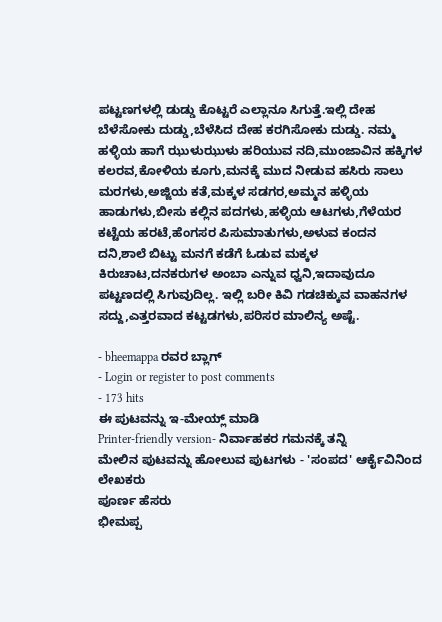ಪಟ್ಟಣಗಳಲ್ಲಿ ಡುಡ್ಡು ಕೊಟ್ಟರೆ ಎಲ್ಲಾನೂ ಸಿಗುತ್ತೆ.ಇಲ್ಲಿ ದೇಹ ಬೆಳೆಸೋಕು ದುಡ್ಡು,ಬೆಳೆಸಿದ ದೇಹ ಕರಗಿಸೋಕು ದುಡ್ಡು. ನಮ್ಮ ಹಳ್ಳಿಯ ಹಾಗೆ ಝುಳುಝುಳು ಹರಿಯುವ ನದಿ,ಮುಂಜಾವಿನ ಹಕ್ಕಿಗಳ ಕಲರವ,ಕೋಳಿಯ ಕೂಗು,ಮನಕ್ಕೆ ಮುದ ನೀಡುವ ಹಸಿರು ಸಾಲು ಮರಗಳು,ಅಜ್ಜಿಯ ಕತೆ,ಮಕ್ಕಳ ಸಡಗರ,ಅಮ್ಮನ ಹಳ್ಳಿಯ ಹಾಡುಗಳು,ಬೀಸು ಕಲ್ಲಿನ ಪದಗಳು,ಹಳ್ಳಿಯ ಆಟಗಳು,ಗೆಳೆಯರ ಕಟ್ಟೆಯ ಹರಟೆ,ಹೆಂಗಸರ ಪಿಸುಮಾತುಗಳು,ಅಳುವ ಕಂದನ ದನಿ,ಶಾಲೆ ಬಿಟ್ಟು ಮನಗೆ ಕಡೆಗೆ ಓಡುವ ಮಕ್ಕಳ ಕಿರುಚಾಟ,ದನಕರುಗಳ ಅಂಬಾ ಎನ್ನುವ ಧ್ವನಿ,ಇದಾವುದೂ ಪಟ್ಟಣದಲ್ಲಿ ಸಿಗುವುದಿಲ್ಲ. ಇಲ್ಲಿ ಬರೀ ಕಿವಿ ಗಡಚಿಕ್ಕುವ ವಾಹನಗಳ ಸದ್ದು,ಎತ್ತರವಾದ ಕಟ್ಟಡಗಳು,ಪರಿಸರ ಮಾಲಿನ್ಯ ಅಷ್ಟೆ.

- bheemappa ರವರ ಬ್ಲಾಗ್
- Login or register to post comments
- 173 hits
ಈ ಪುಟವನ್ನು ಇ-ಮೇಯ್ಲ್ ಮಾಡಿ
Printer-friendly version- ನಿರ್ವಾಹಕರ ಗಮನಕ್ಕೆ ತನ್ನಿ
ಮೇಲಿನ ಪುಟವನ್ನು ಹೋಲುವ ಪುಟಗಳು - 'ಸಂಪದ' ಆರ್ಕೈವಿನಿಂದ
ಲೇಖಕರು
ಪೂರ್ಣ ಹೆಸರು
ಭೀಮಪ್ಪ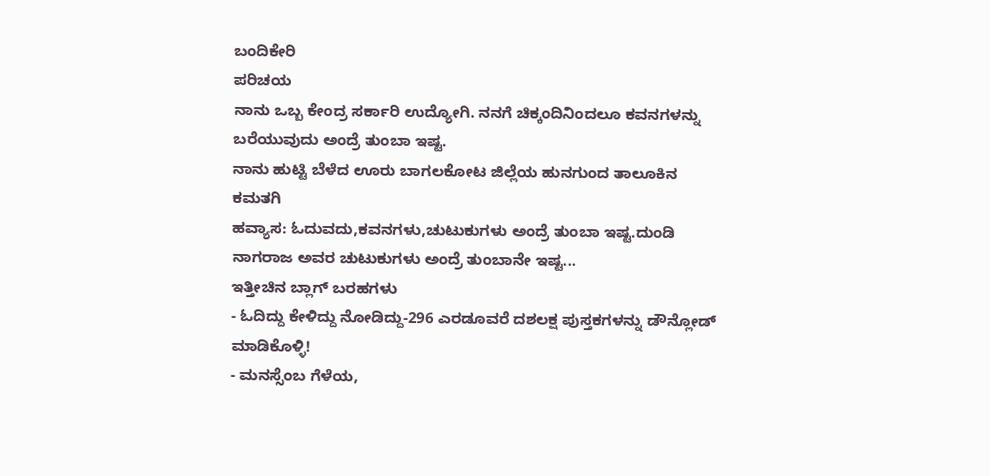ಬಂದಿಕೇರಿ
ಪರಿಚಯ
ನಾನು ಒಬ್ಬ ಕೇಂದ್ರ ಸರ್ಕಾರಿ ಉದ್ಯೋಗಿ. ನನಗೆ ಚಿಕ್ಕಂದಿನಿಂದಲೂ ಕವನಗಳನ್ನು ಬರೆಯುವುದು ಅಂದ್ರೆ ತುಂಬಾ ಇಷ್ಟ.
ನಾನು ಹುಟ್ಟಿ ಬೆಳೆದ ಊರು ಬಾಗಲಕೋಟ ಜಿಲ್ಲೆಯ ಹುನಗುಂದ ತಾಲೂಕಿನ ಕಮತಗಿ
ಹವ್ಯಾಸ: ಓದುವದು,ಕವನಗಳು,ಚುಟುಕುಗಳು ಅಂದ್ರೆ ತುಂಬಾ ಇಷ್ಟ.ದುಂಡಿ ನಾಗರಾಜ ಅವರ ಚುಟುಕುಗಳು ಅಂದ್ರೆ ತುಂಬಾನೇ ಇಷ್ಟ...
ಇತ್ತೀಚಿನ ಬ್ಲಾಗ್ ಬರಹಗಳು
- ಓದಿದ್ದು ಕೇಳಿದ್ದು ನೋಡಿದ್ದು-296 ಎರಡೂವರೆ ದಶಲಕ್ಷ ಪುಸ್ತಕಗಳನ್ನು ಡೌನ್ಲೋಡ್ ಮಾಡಿಕೊಳ್ಳಿ!
- ಮನಸ್ಸೆಂಬ ಗೆಳೆಯ,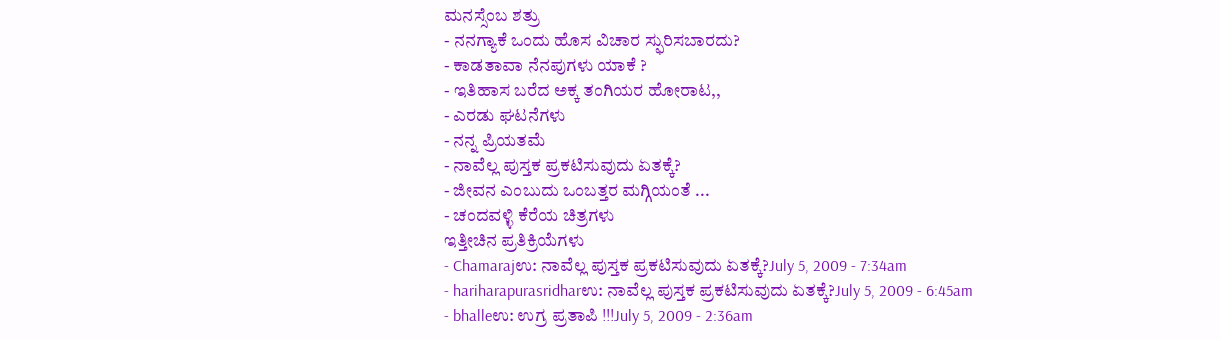ಮನಸ್ಸೆಂಬ ಶತ್ರು
- ನನಗ್ಯಾಕೆ ಒಂದು ಹೊಸ ವಿಚಾರ ಸ್ಫುರಿಸಬಾರದು?
- ಕಾಡತಾವಾ ನೆನಪುಗಳು ಯಾಕೆ ?
- ಇತಿಹಾಸ ಬರೆದ ಅಕ್ಕ ತಂಗಿಯರ ಹೋರಾಟ,,
- ಎರಡು ಘಟನೆಗಳು
- ನನ್ನ ಪ್ರಿಯತಮೆ
- ನಾವೆಲ್ಲ ಪುಸ್ತಕ ಪ್ರಕಟಿಸುವುದು ಏತಕ್ಕೆ?
- ಜೀವನ ಎಂಬುದು ಒಂಬತ್ತರ ಮಗ್ಗಿಯಂತೆ ...
- ಚಂದವಳ್ಳಿ ಕೆರೆಯ ಚಿತ್ರಗಳು
ಇತ್ತೀಚಿನ ಪ್ರತಿಕ್ರಿಯೆಗಳು
- Chamarajಉ: ನಾವೆಲ್ಲ ಪುಸ್ತಕ ಪ್ರಕಟಿಸುವುದು ಏತಕ್ಕೆ?July 5, 2009 - 7:34am
- hariharapurasridharಉ: ನಾವೆಲ್ಲ ಪುಸ್ತಕ ಪ್ರಕಟಿಸುವುದು ಏತಕ್ಕೆ?July 5, 2009 - 6:45am
- bhalleಉ: ಉಗ್ರ ಪ್ರತಾಪಿ !!!July 5, 2009 - 2:36am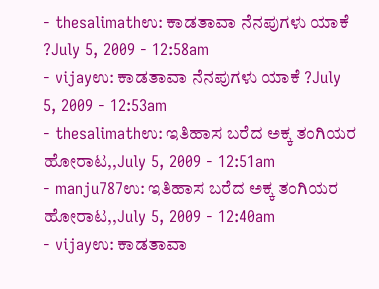- thesalimathಉ: ಕಾಡತಾವಾ ನೆನಪುಗಳು ಯಾಕೆ ?July 5, 2009 - 12:58am
- vijayಉ: ಕಾಡತಾವಾ ನೆನಪುಗಳು ಯಾಕೆ ?July 5, 2009 - 12:53am
- thesalimathಉ: ಇತಿಹಾಸ ಬರೆದ ಅಕ್ಕ ತಂಗಿಯರ ಹೋರಾಟ,,July 5, 2009 - 12:51am
- manju787ಉ: ಇತಿಹಾಸ ಬರೆದ ಅಕ್ಕ ತಂಗಿಯರ ಹೋರಾಟ,,July 5, 2009 - 12:40am
- vijayಉ: ಕಾಡತಾವಾ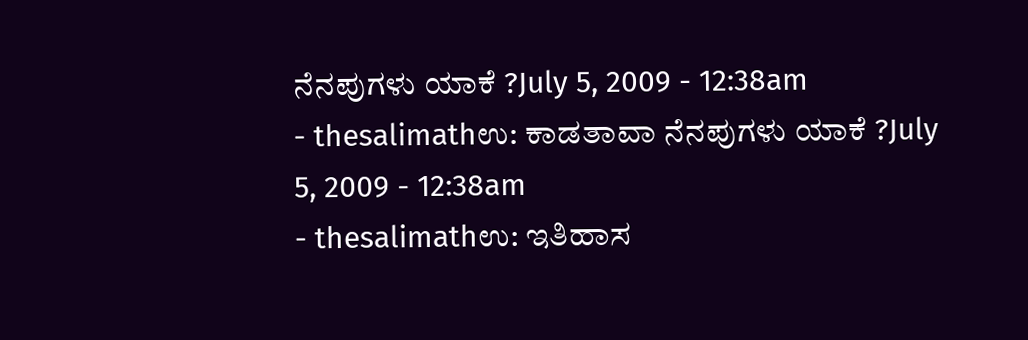ನೆನಪುಗಳು ಯಾಕೆ ?July 5, 2009 - 12:38am
- thesalimathಉ: ಕಾಡತಾವಾ ನೆನಪುಗಳು ಯಾಕೆ ?July 5, 2009 - 12:38am
- thesalimathಉ: ಇತಿಹಾಸ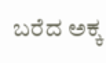ಬರೆದ ಅಕ್ಕ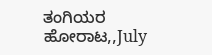ತಂಗಿಯರ ಹೋರಾಟ,,July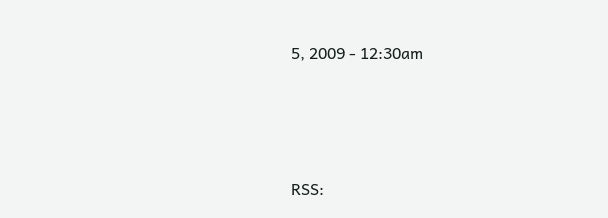5, 2009 - 12:30am




RSS: